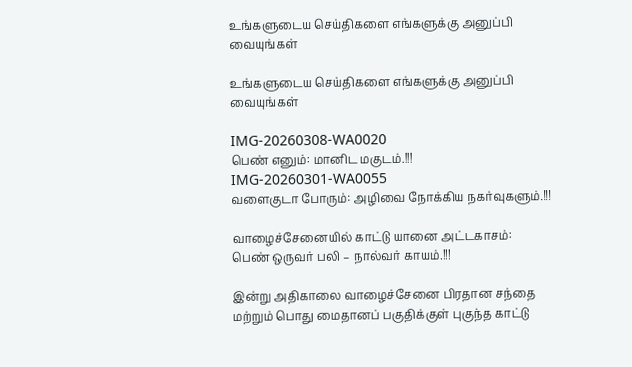உங்களுடைய செய்திகளை எங்களுக்கு அனுப்பி வையுங்கள்

உங்களுடைய செய்திகளை எங்களுக்கு அனுப்பி வையுங்கள்

IMG-20260308-WA0020
பெண் எனும்: மானிட மகுடம்.!!!
IMG-20260301-WA0055
வளைகுடா போரும்: அழிவை நோக்கிய நகர்வுகளும்.!!!

வாழைச்சேனையில் காட்டு யானை அட்டகாசம்: பெண் ஒருவர் பலி – நால்வர் காயம்.!!!

இன்று அதிகாலை வாழைச்சேனை பிரதான சந்தை மற்றும் பொது மைதானப் பகுதிக்குள் புகுந்த காட்டு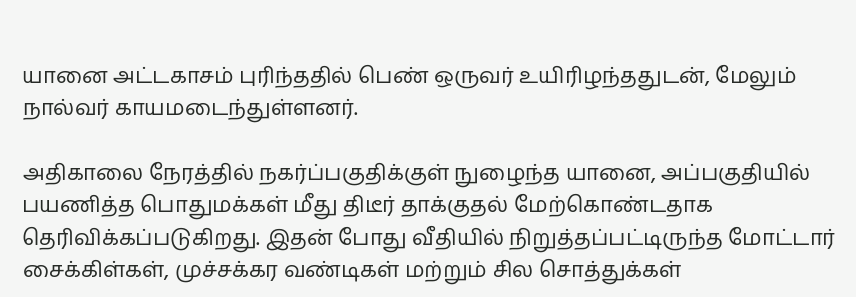யானை அட்டகாசம் புரிந்ததில் பெண் ஒருவர் உயிரிழந்ததுடன், மேலும் நால்வர் காயமடைந்துள்ளனர்.

அதிகாலை நேரத்தில் நகர்ப்பகுதிக்குள் நுழைந்த யானை, அப்பகுதியில் பயணித்த பொதுமக்கள் மீது திடீர் தாக்குதல் மேற்கொண்டதாக தெரிவிக்கப்படுகிறது. இதன் போது வீதியில் நிறுத்தப்பட்டிருந்த மோட்டார் சைக்கிள்கள், முச்சக்கர வண்டிகள் மற்றும் சில சொத்துக்கள்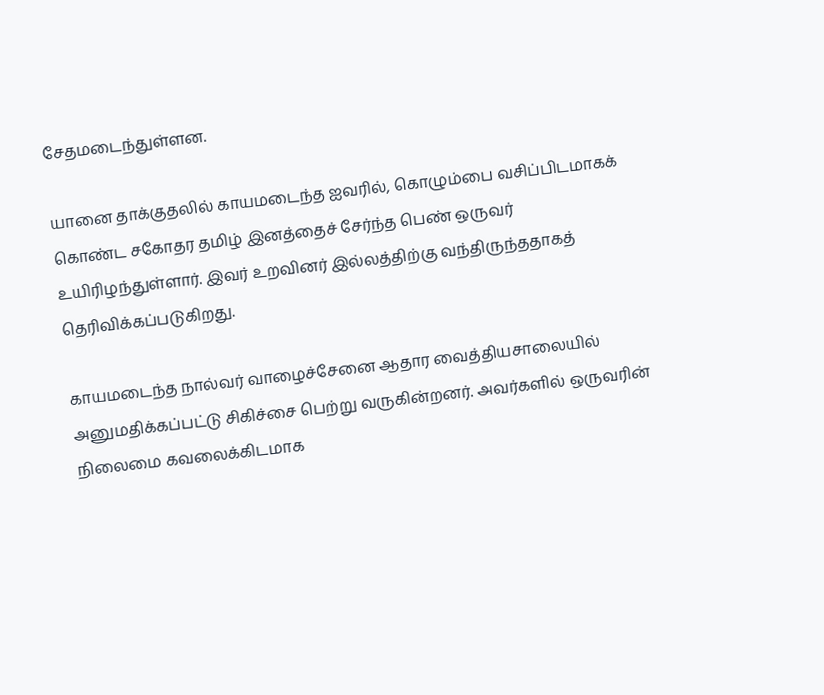சேதமடைந்துள்ளன.

யானை தாக்குதலில் காயமடைந்த ஐவரில், கொழும்பை வசிப்பிடமாகக் கொண்ட சகோதர தமிழ் இனத்தைச் சேர்ந்த பெண் ஒருவர் உயிரிழந்துள்ளார். இவர் உறவினர் இல்லத்திற்கு வந்திருந்ததாகத் தெரிவிக்கப்படுகிறது.

காயமடைந்த நால்வர் வாழைச்சேனை ஆதார வைத்தியசாலையில் அனுமதிக்கப்பட்டு சிகிச்சை பெற்று வருகின்றனர். அவர்களில் ஒருவரின் நிலைமை கவலைக்கிடமாக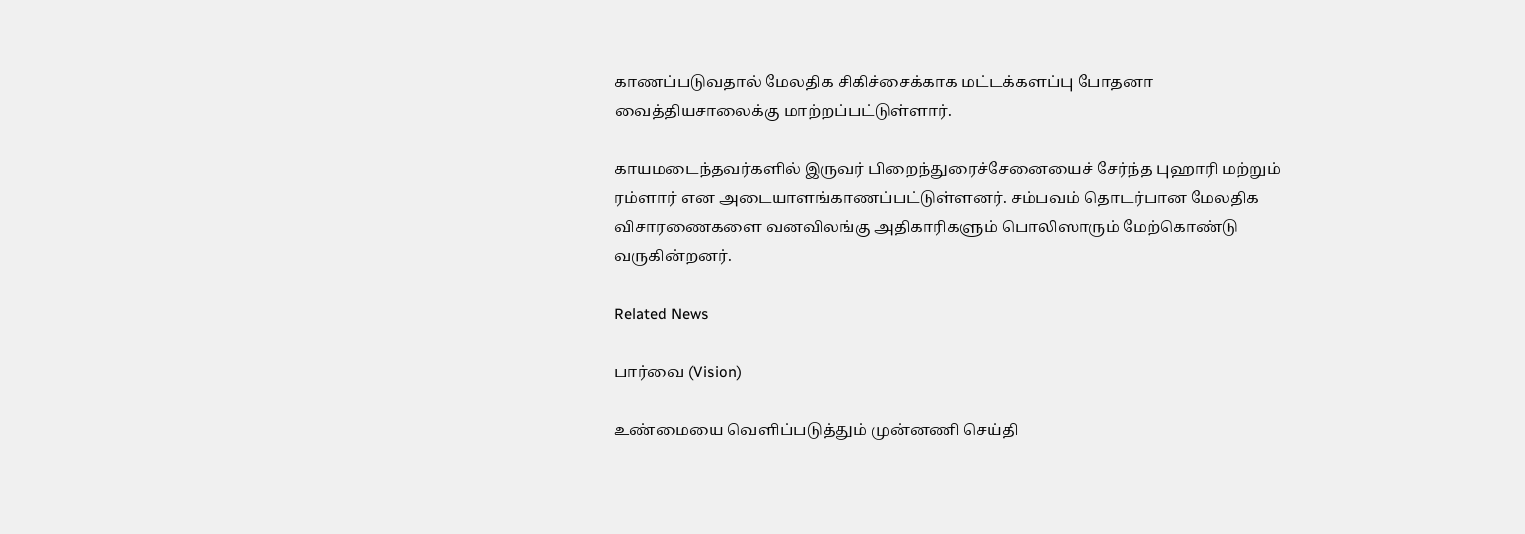காணப்படுவதால் மேலதிக சிகிச்சைக்காக மட்டக்களப்பு போதனா வைத்தியசாலைக்கு மாற்றப்பட்டுள்ளார்.

காயமடைந்தவர்களில் இருவர் பிறைந்துரைச்சேனையைச் சேர்ந்த புஹாரி மற்றும் ரம்ளார் என அடையாளங்காணப்பட்டுள்ளனர். சம்பவம் தொடர்பான மேலதிக விசாரணைகளை வனவிலங்கு அதிகாரிகளும் பொலிஸாரும் மேற்கொண்டு வருகின்றனர்.

Related News

பார்வை (Vision)

உண்மையை வெளிப்படுத்தும் முன்னணி செய்தி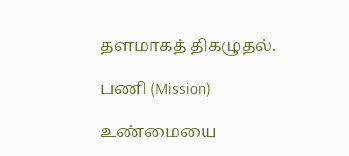தளமாகத் திகழுதல்.

பணி (Mission)

உண்மையை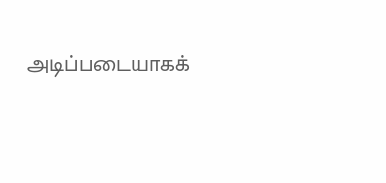அடிப்படையாகக்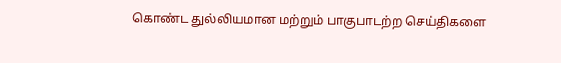கொண்ட துல்லியமான மற்றும் பாகுபாடற்ற செய்திகளை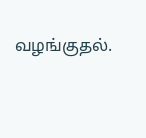வழங்குதல்.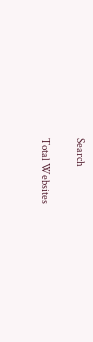Search

Total Websites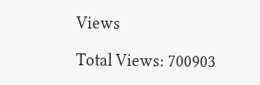Views

Total Views: 700903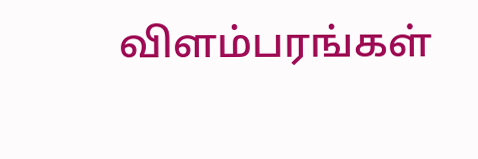விளம்பரங்கள்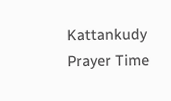Kattankudy Prayer Time